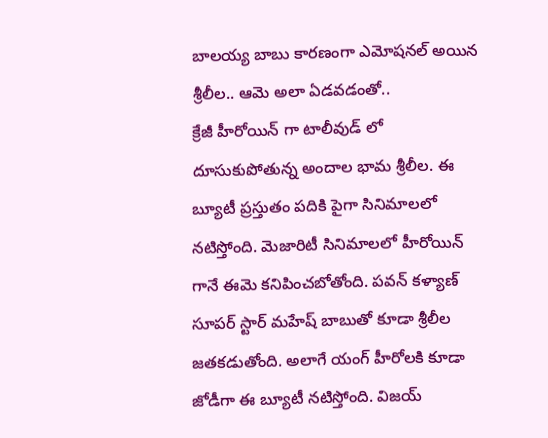బాలయ్య బాబు కారణంగా ఎమోషనల్ అయిన శ్రీలీల.. ఆమె అలా ఏడవడంతో..
క్రేజీ హీరోయిన్ గా టాలీవుడ్ లో దూసుకుపోతున్న అందాల భామ శ్రీలీల. ఈ బ్యూటీ ప్రస్తుతం పదికి పైగా సినిమాలలో నటిస్తోంది. మెజారిటీ సినిమాలలో హీరోయిన్ గానే ఈమె కనిపించబోతోంది. పవన్ కళ్యాణ్ సూపర్ స్టార్ మహేష్ బాబుతో కూడా శ్రీలీల జతకడుతోంది. అలాగే యంగ్ హీరోలకి కూడా జోడీగా ఈ బ్యూటీ నటిస్తోంది. విజయ్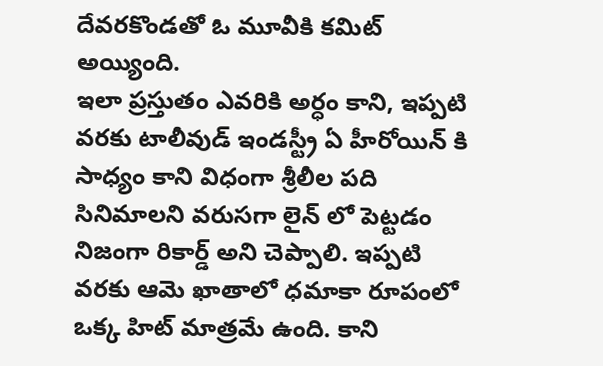దేవరకొండతో ఓ మూవీకి కమిట్ అయ్యింది.
ఇలా ప్రస్తుతం ఎవరికి అర్ధం కాని, ఇప్పటి వరకు టాలీవుడ్ ఇండస్ట్రీ ఏ హీరోయిన్ కి సాధ్యం కాని విధంగా శ్రీలీల పది సినిమాలని వరుసగా లైన్ లో పెట్టడం నిజంగా రికార్డ్ అని చెప్పాలి. ఇప్పటి వరకు ఆమె ఖాతాలో ధమాకా రూపంలో ఒక్క హిట్ మాత్రమే ఉంది. కాని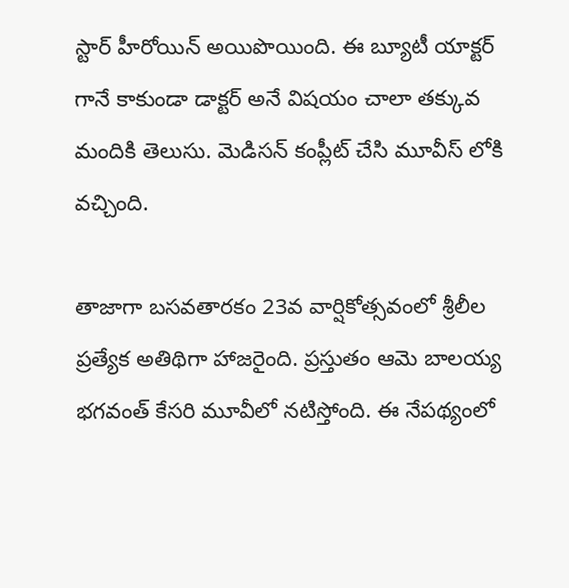స్టార్ హీరోయిన్ అయిపొయింది. ఈ బ్యూటీ యాక్టర్ గానే కాకుండా డాక్టర్ అనే విషయం చాలా తక్కువ మందికి తెలుసు. మెడిసన్ కంప్లీట్ చేసి మూవీస్ లోకి వచ్చింది.

తాజాగా బసవతారకం 23వ వార్షికోత్సవంలో శ్రీలీల ప్రత్యేక అతిథిగా హాజరైంది. ప్రస్తుతం ఆమె బాలయ్య భగవంత్ కేసరి మూవీలో నటిస్తోంది. ఈ నేపథ్యంలో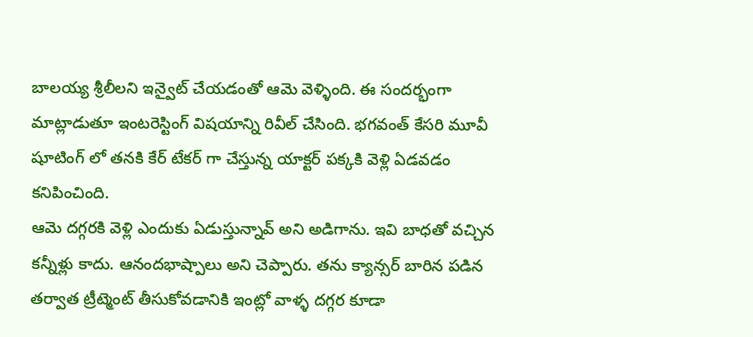బాలయ్య శ్రీలీలని ఇన్వైట్ చేయడంతో ఆమె వెళ్ళింది. ఈ సందర్భంగా మాట్లాడుతూ ఇంటరెస్టింగ్ విషయాన్ని రివీల్ చేసింది. భగవంత్ కేసరి మూవీ షూటింగ్ లో తనకి కేర్ టేకర్ గా చేస్తున్న యాక్టర్ పక్కకి వెళ్లి ఏడవడం కనిపించింది.
ఆమె దగ్గరకి వెళ్లి ఎందుకు ఏడుస్తున్నావ్ అని అడిగాను. ఇవి బాధతో వచ్చిన కన్నీళ్లు కాదు. ఆనందభాష్పాలు అని చెప్పారు. తను క్యాన్సర్ బారిన పడిన తర్వాత ట్రీట్మెంట్ తీసుకోవడానికి ఇంట్లో వాళ్ళ దగ్గర కూడా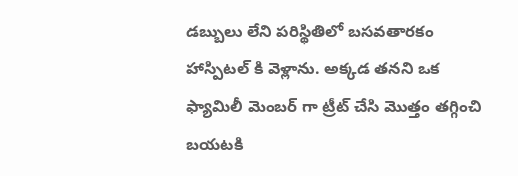డబ్బులు లేని పరిస్థితిలో బసవతారకం హాస్పిటల్ కి వెళ్లాను. అక్కడ తనని ఒక ఫ్యామిలీ మెంబర్ గా ట్రీట్ చేసి మొత్తం తగ్గించి బయటకి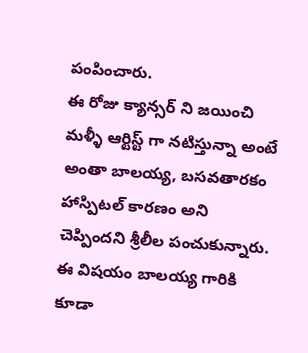పంపించారు.
ఈ రోజు క్యాన్సర్ ని జయించి మళ్ళీ ఆర్టిస్ట్ గా నటిస్తున్నా అంటే అంతా బాలయ్య, బసవతారకం హాస్పిటల్ కారణం అని చెప్పిందని శ్రీలీల పంచుకున్నారు. ఈ విషయం బాలయ్య గారికి కూడా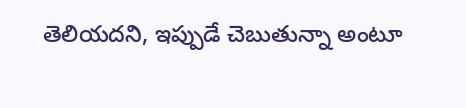తెలియదని, ఇప్పుడే చెబుతున్నా అంటూ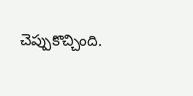చెప్పుకొచ్చింది.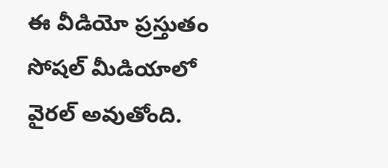ఈ వీడియో ప్రస్తుతం సోషల్ మీడియాలో వైరల్ అవుతోంది.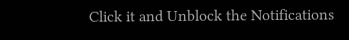Click it and Unblock the Notifications